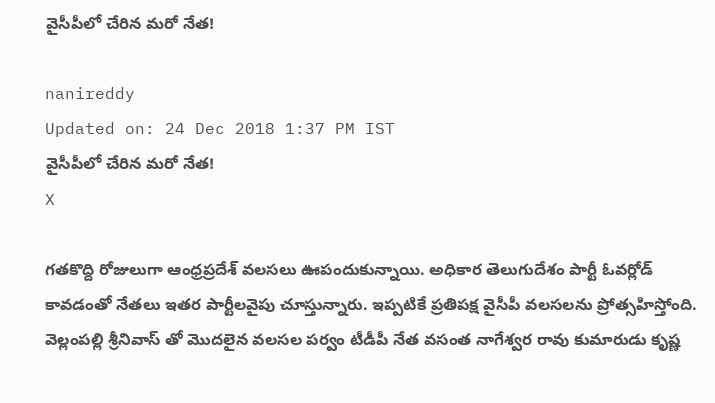వైసీపీలో చేరిన మరో నేత!

nanireddy
Updated on: 24 Dec 2018 1:37 PM IST
వైసీపీలో చేరిన మరో నేత!
X

గతకొద్ది రోజులుగా ఆంధ్రప్రదేశ్ వలసలు ఊపందుకున్నాయి. అధికార తెలుగుదేశం పార్టీ ఓవర్లోడ్ కావడంతో నేతలు ఇతర పార్టీలవైపు చూస్తున్నారు. ఇప్పటికే ప్రతిపక్ష వైసీపీ వలసలను ప్రోత్సహిస్తోంది. వెల్లంపల్లి శ్రీనివాస్ తో మొదలైన వలసల పర్వం టీడీపీ నేత వసంత నాగేశ్వర రావు కుమారుడు కృష్ణ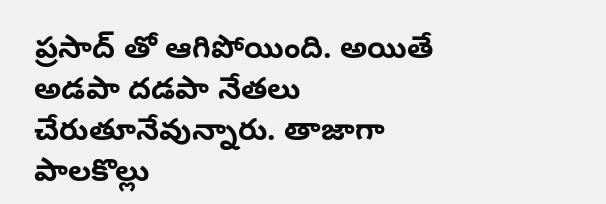ప్రసాద్ తో ఆగిపోయింది. అయితే అడపా దడపా నేతలు చేరుతూనేవున్నారు. తాజాగా పాలకొల్లు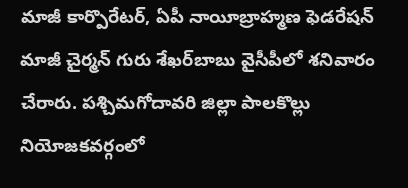మాజీ కార్పొరేటర్, ఏపీ నాయీబ్రాహ్మణ ఫెడరేషన్‌ మాజీ చైర్మన్‌ గురు శేఖర్‌బాబు వైసీపీలో శనివారం చేరారు. పశ్చిమగోదావరి జిల్లా పాలకొల్లు నియోజకవర్గంలో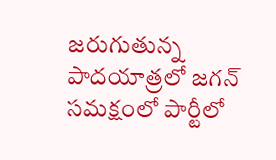జరుగుతున్న పాదయాత్రలో జగన్ సమక్షంలో పార్టీలో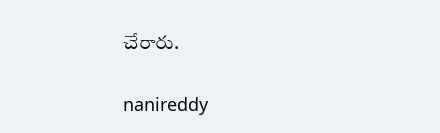చేరారు.

nanireddy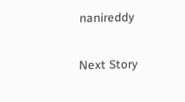nanireddy

Next Story